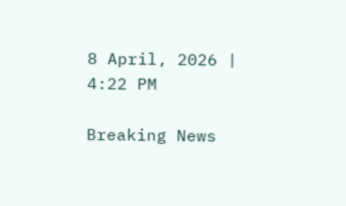8 April, 2026 | 4:22 PM

Breaking News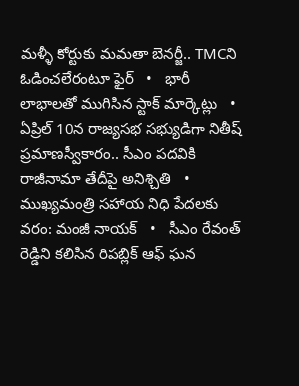మళ్ళీ కోర్టుకు మమతా బెనర్జీ.. TMCని ఓడించలేరంటూ ఫైర్   •   భారీ లాభాలతో ముగిసిన స్టాక్ మార్కెట్లు   •   ఏప్రిల్ 10న రాజ్యసభ సభ్యుడిగా నితీష్ ప్రమాణస్వీకారం.. సీఎం పదవికి రాజీనామా తేదీపై అనిశ్చితి   •   ముఖ్యమంత్రి సహాయ నిధి పేదలకు వరం: మంజీ నాయక్   •   సీఎం రేవంత్ రెడ్డిని కలిసిన రిపబ్లిక్ ఆఫ్ ఘన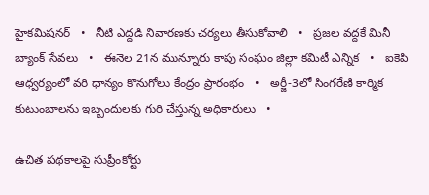హైకమిషనర్   •   నీటి ఎద్దడి నివారణకు చర్యలు తీసుకోవాలి   •   ప్రజల వద్దకే మినీ బ్యాంక్ సేవలు   •   ఈనెల 21న మున్నూరు కాపు సంఘం జిల్లా కమిటీ ఎన్నిక   •   ఐకెపి ఆధ్వర్యంలో వరి ధాన్యం కొనుగోలు కేంద్రం ప్రారంభం   •   అర్జీ-3లో సింగరేణి కార్మిక కుటుంబాలను ఇబ్బందులకు గురి చేస్తున్న అధికారులు   •

ఉచిత పథకాలపై సుప్రీంకోర్టు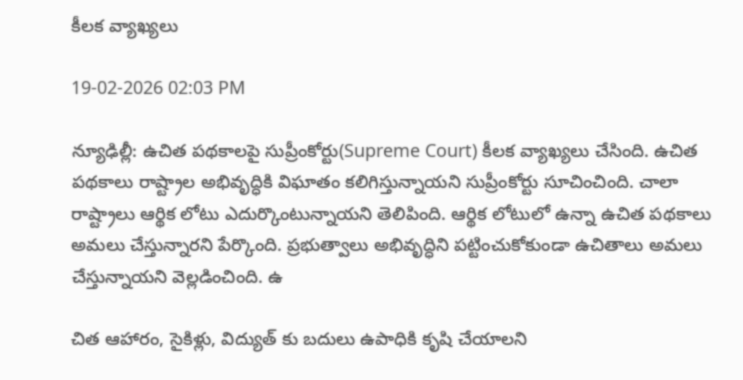కీలక వ్యాఖ్యలు

19-02-2026 02:03 PM

న్యూఢిల్లీ: ఉచిత పథకాలపై సుప్రీంకోర్టు(Supreme Court) కీలక వ్యాఖ్యలు చేసింది. ఉచిత పథకాలు రాష్ట్రాల అభివృద్ధికి విఘాతం కలిగిస్తున్నాయని సుప్రీంకోర్టు సూచించింది. చాలా రాష్ట్రాలు ఆర్థిక లోటు ఎదుర్కొంటున్నాయని తెలిపింది. ఆర్థిక లోటులో ఉన్నా ఉచిత పథకాలు అమలు చేస్తున్నారని పేర్కొంది. ప్రభుత్వాలు అభివృద్ధిని పట్టించుకోకుండా ఉచితాలు అమలు చేస్తున్నాయని వెల్లడించింది. ఉ

చిత ఆహారం, సైకిళ్లు, విద్యుత్ కు బదులు ఉపాధికి కృషి చేయాలని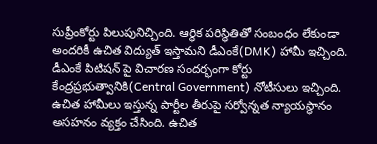సుప్రీంకోర్టు పిలుపునిచ్చింది. ఆర్థిక పరిస్థితితో సంబంధం లేకుండా అందరికీ ఉచిత విద్యుత్ ఇస్తామని డీఎంకే(DMK) హామీ ఇచ్చింది. డీఎంకే పిటిషన్ పై విచారణ సందర్భంగా కోర్టు కేంద్రప్రభుత్వానికి(Central Government) నోటీసులు ఇచ్చింది. ఉచిత హామీలు ఇస్తున్న పార్టీల తీరుపై సర్వోన్నత న్యాయస్థానం అసహనం వ్యక్తం చేసింది. ఉచిత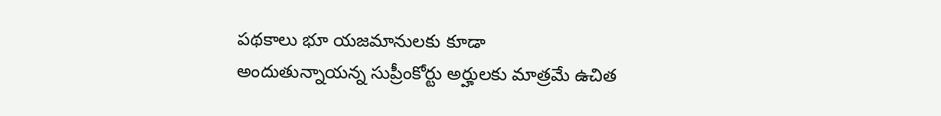పథకాలు భూ యజమానులకు కూడా అందుతున్నాయన్న సుప్రీంకోర్టు అర్హులకు మాత్రమే ఉచిత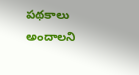పథకాలు అందాలని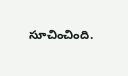సూచించింది.